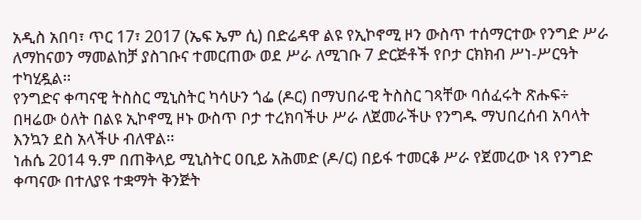አዲስ አበባ፣ ጥር 17፣ 2017 (ኤፍ ኤም ሲ) በድሬዳዋ ልዩ የኢኮኖሚ ዞን ውስጥ ተሰማርተው የንግድ ሥራ ለማከናወን ማመልከቻ ያስገቡና ተመርጠው ወደ ሥራ ለሚገቡ 7 ድርጅቶች የቦታ ርክክብ ሥነ-ሥርዓት ተካሂዷል፡፡
የንግድና ቀጣናዊ ትስስር ሚኒስትር ካሳሁን ጎፌ (ዶር) በማህበራዊ ትስስር ገጻቸው ባሰፈሩት ጽሑፍ÷ በዛሬው ዕለት በልዩ ኢኮኖሚ ዞኑ ውስጥ ቦታ ተረክባችሁ ሥራ ለጀመራችሁ የንግዱ ማህበረሰብ አባላት እንኳን ደስ አላችሁ ብለዋል፡፡
ነሐሴ 2014 ዓ.ም በጠቅላይ ሚኒስትር ዐቢይ አሕመድ (ዶ/ር) በይፋ ተመርቆ ሥራ የጀመረው ነጻ የንግድ ቀጣናው በተለያዩ ተቋማት ቅንጅት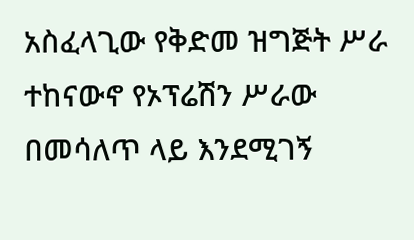አስፈላጊው የቅድመ ዝግጅት ሥራ ተከናውኖ የኦፕሬሽን ሥራው በመሳለጥ ላይ እንደሚገኝ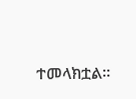ተመላክቷል፡፡